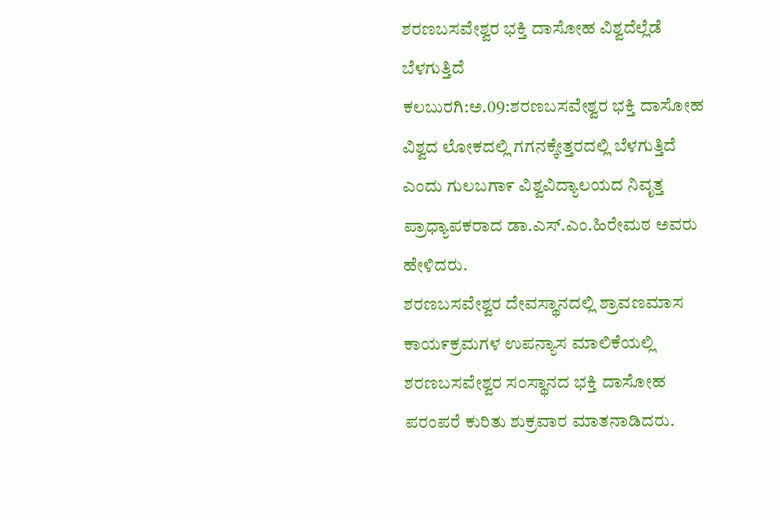ಶರಣಬಸವೇಶ್ವರ ಭಕ್ತಿ ದಾಸೋಹ ವಿಶ್ವದೆಲ್ಲೆಡೆ ಬೆಳಗುತ್ತಿದೆ
ಕಲಬುರಗಿ:ಅ.09:ಶರಣಬಸವೇಶ್ವರ ಭಕ್ತಿ ದಾಸೋಹ ವಿಶ್ವದ ಲೋಕದಲ್ಲಿ ಗಗನಕ್ಕೇತ್ತರದಲ್ಲಿ ಬೆಳಗುತ್ತಿದೆ ಎಂದು ಗುಲಬಗಾ೯ ವಿಶ್ವವಿದ್ಯಾಲಯದ ನಿವೃತ್ತ ಪ್ರಾಧ್ಯಾಪಕರಾದ ಡಾ.ಎಸ್.ಎಂ.ಹಿರೇಮಠ ಅವರು ಹೇಳಿದರು.
ಶರಣಬಸವೇಶ್ವರ ದೇವಸ್ಥಾನದಲ್ಲಿ ಶ್ರಾವಣಮಾಸ ಕಾಯ೯ಕ್ರಮಗಳ ಉಪನ್ಯಾಸ ಮಾಲಿಕೆಯಲ್ಲಿ ಶರಣಬಸವೇಶ್ವರ ಸಂಸ್ಥಾನದ ಭಕ್ತಿ ದಾಸೋಹ ಪರಂಪರೆ ಕುರಿತು ಶುಕ್ರವಾರ ಮಾತನಾಡಿದರು.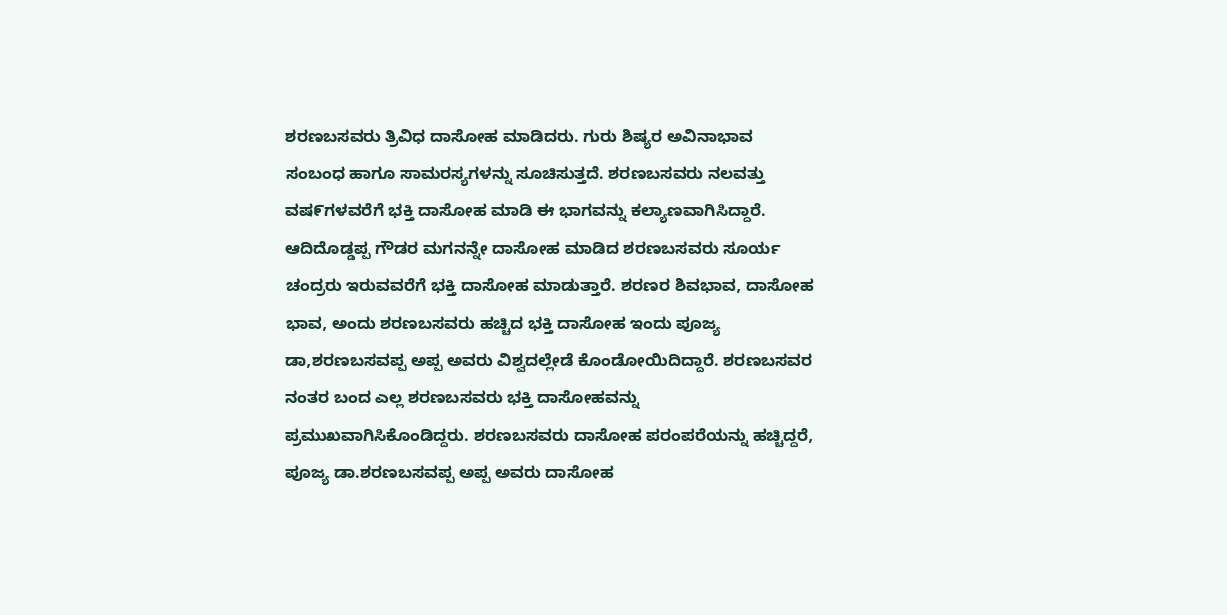ಶರಣಬಸವರು ತ್ರಿವಿಧ ದಾಸೋಹ ಮಾಡಿದರು. ಗುರು ಶಿಷ್ಯರ ಅವಿನಾಭಾವ ಸಂಬಂಧ ಹಾಗೂ ಸಾಮರಸ್ಯಗಳನ್ನು ಸೂಚಿಸುತ್ತದೆ. ಶರಣಬಸವರು ನಲವತ್ತು ವಷ೯ಗಳವರೆಗೆ ಭಕ್ತಿ ದಾಸೋಹ ಮಾಡಿ ಈ ಭಾಗವನ್ನು ಕಲ್ಯಾಣವಾಗಿಸಿದ್ದಾರೆ. ಆದಿದೊಡ್ಡಪ್ಪ ಗೌಡರ ಮಗನನ್ನೇ ದಾಸೋಹ ಮಾಡಿದ ಶರಣಬಸವರು ಸೂರ್ಯ ಚಂದ್ರರು ಇರುವವರೆಗೆ ಭಕ್ತಿ ದಾಸೋಹ ಮಾಡುತ್ತಾರೆ. ಶರಣರ ಶಿವಭಾವ, ದಾಸೋಹ ಭಾವ, ಅಂದು ಶರಣಬಸವರು ಹಚ್ಚಿದ ಭಕ್ತಿ ದಾಸೋಹ ಇಂದು ಪೂಜ್ಯ ಡಾ,ಶರಣಬಸವಪ್ಪ ಅಪ್ಪ ಅವರು ವಿಶ್ವದಲ್ಲೇಡೆ ಕೊಂಡೋಯಿದಿದ್ದಾರೆ. ಶರಣಬಸವರ ನಂತರ ಬಂದ ಎಲ್ಲ ಶರಣಬಸವರು ಭಕ್ತಿ ದಾಸೋಹವನ್ನು ಪ್ರಮುಖವಾಗಿಸಿಕೊಂಡಿದ್ದರು. ಶರಣಬಸವರು ದಾಸೋಹ ಪರಂಪರೆಯನ್ನು ಹಚ್ಚಿದ್ದರೆ, ಪೂಜ್ಯ ಡಾ.ಶರಣಬಸವಪ್ಪ ಅಪ್ಪ ಅವರು ದಾಸೋಹ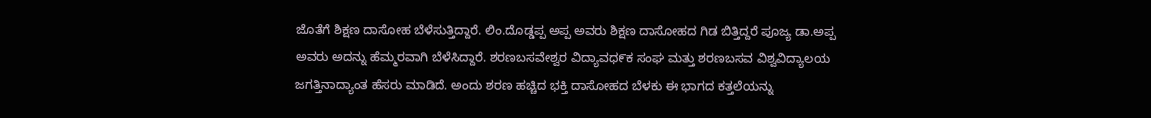ಜೊತೆಗೆ ಶಿಕ್ಷಣ ದಾಸೋಹ ಬೆಳೆಸುತ್ತಿದ್ದಾರೆ. ಲಿಂ.ದೊಡ್ಡಪ್ಪ ಅಪ್ಪ ಅವರು ಶಿಕ್ಷಣ ದಾಸೋಹದ ಗಿಡ ಬಿತ್ತಿದ್ದರೆ ಪೂಜ್ಯ ಡಾ.ಅಪ್ಪ ಅವರು ಅದನ್ನು ಹೆಮ್ಮರವಾಗಿ ಬೆಳೆಸಿದ್ದಾರೆ. ಶರಣಬಸವೇಶ್ವರ ವಿದ್ಯಾವಧ೯ಕ ಸಂಘ ಮತ್ತು ಶರಣಬಸವ ವಿಶ್ವವಿದ್ಯಾಲಯ ಜಗತ್ತಿನಾದ್ಯಾಂತ ಹೆಸರು ಮಾಡಿದೆ. ಅಂದು ಶರಣ ಹಚ್ಚಿದ ಭಕ್ತಿ ದಾಸೋಹದ ಬೆಳಕು ಈ ಭಾಗದ ಕತ್ತಲೆಯನ್ನು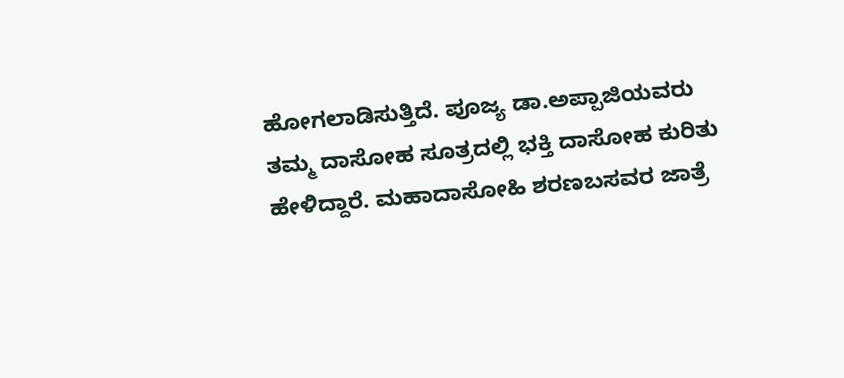ಹೋಗಲಾಡಿಸುತ್ತಿದೆ. ಪೂಜ್ಯ ಡಾ.ಅಪ್ಪಾಜಿಯವರು ತಮ್ಮ ದಾಸೋಹ ಸೂತ್ರದಲ್ಲಿ ಭಕ್ತಿ ದಾಸೋಹ ಕುರಿತು ಹೇಳಿದ್ದಾರೆ. ಮಹಾದಾಸೋಹಿ ಶರಣಬಸವರ ಜಾತ್ರೆ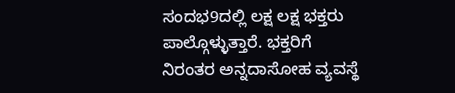ಸಂದಭ9ದಲ್ಲಿ ಲಕ್ಷ ಲಕ್ಷ ಭಕ್ತರು ಪಾಲ್ಗೊಳ್ಳುತ್ತಾರೆ. ಭಕ್ತರಿಗೆ ನಿರಂತರ ಅನ್ನದಾಸೋಹ ವ್ಯವಸ್ಥೆ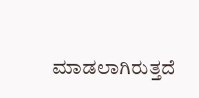ಮಾಡಲಾಗಿರುತ್ತದೆ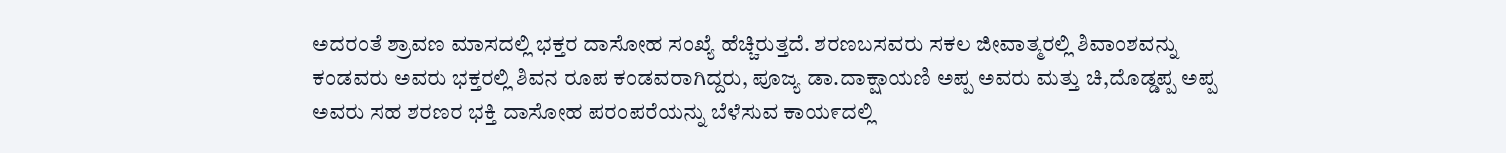ಅದರಂತೆ ಶ್ರಾವಣ ಮಾಸದಲ್ಲಿ ಭಕ್ತರ ದಾಸೋಹ ಸಂಖ್ಯೆ ಹೆಚ್ಚಿರುತ್ತದೆ. ಶರಣಬಸವರು ಸಕಲ ಜೀವಾತ್ಮರಲ್ಲಿ ಶಿವಾಂಶವನ್ನು ಕಂಡವರು ಅವರು ಭಕ್ತರಲ್ಲಿ ಶಿವನ ರೂಪ ಕಂಡವರಾಗಿದ್ದರು, ಪೂಜ್ಯ ಡಾ.ದಾಕ್ಷಾಯಣಿ ಅಪ್ಪ ಅವರು ಮತ್ತು ಚಿ,ದೊಡ್ಡಪ್ಪ ಅಪ್ಪ ಅವರು ಸಹ ಶರಣರ ಭಕ್ತಿ ದಾಸೋಹ ಪರಂಪರೆಯನ್ನು ಬೆಳೆಸುವ ಕಾಯ೯ದಲ್ಲಿ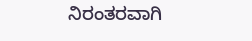ನಿರಂತರವಾಗಿ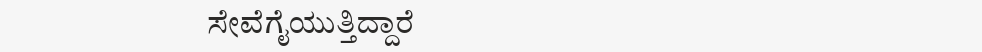ಸೇವೆಗೈಯುತ್ತಿದ್ದಾರೆ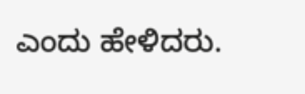ಎಂದು ಹೇಳಿದರು.